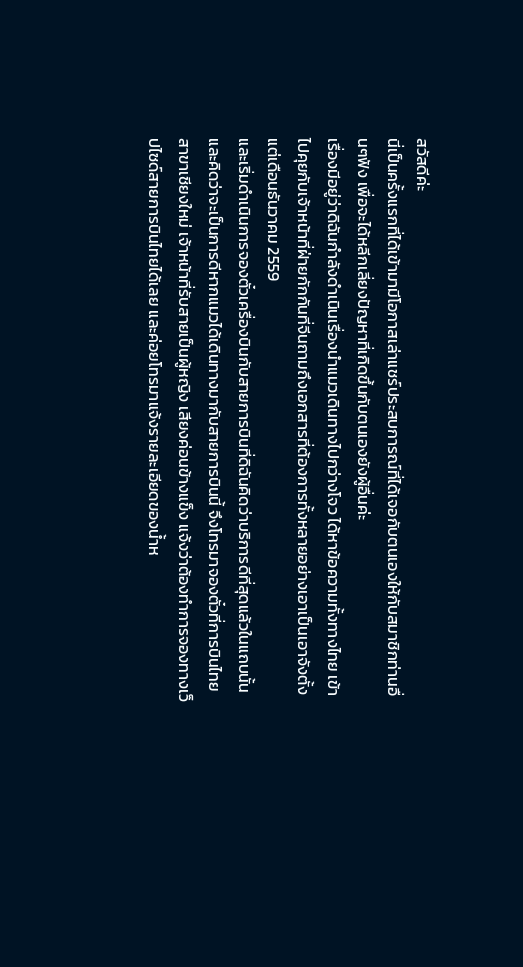สวัสดีค่ะ
นี่เป็นครั้งแรกที่ได้เข้ามามีโอกาสเล่าแชร์ประสบการณ์ที่ได้เจอกับตนเองให้กับสมาชิกท่านอื่นๆฟัง เพื่อจะได้หลีกเลี่ยงปัญหาที่เกิดขึ้นกับตนเองยังผู้อื่นค่ะ
เรื่องมีอยู่ว่าดิฉันกำลังดำเนินเรื่องนำแมวเดินทางไปกว่างโจว ได้หาข้อความทั้งทางไทย เข้าไปคุยกับเจ้าหน้าที่ฝ่ายกักกันที่จีนถามถึงเอกสารที่ต้องการทั้งหลายอย่างเอาเป็นเอาจังตั้งแต่เดือนธันวาคม 2559
และเริ่มดำเนินการจองตั๋วเครื่องบินกับสายการบินที่ดิฉันคิดว่าบริการดีที่สุดแล้วในแถบนั้น และคิดว่าจะเป็นการดีหากแมวได้เดินทางมากับสายการบินนี้ จึงโทรมาจองตั๋วที่การบินไทย สาขาเชียงใหม่ เจ้าหน้าที่รับสายเป็นผู้หญิง เสียงค่อนข้างแข็ง แจ้งว่าต้องทำการจองทางเว็ปไซด์สายการบินไทยได้เลย และค่อยโทรมาแจ้งรายละเอียดของน้ำห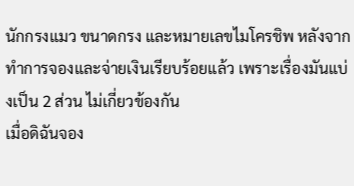นักกรงแมว ขนาดกรง และหมายเลขไมโครชิพ หลังจากทำการจองและจ่ายเงินเรียบร้อยแล้ว เพราะเรื่องมันแบ่งเป็น 2 ส่วน ไม่เกี่ยวข้องกัน
เมื่อดิฉันจอง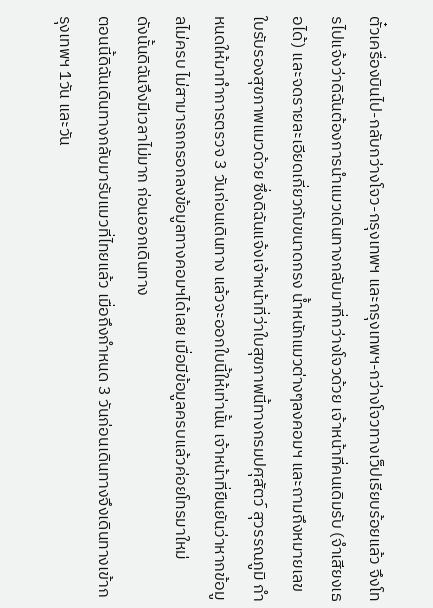ตั๋วเครื่องบินไป-กลับกว่างโจว-กรุงเทพฯ และกรุงเทพฯ-กว่างโจวทางเว็ปเรียบร้อยแล้ว จึงโทรไปแจ้งว่าดิฉันต้องการนำแมวเดินทางกลับมาที่กว่างโจวด้วย เจ้าหน้าที่คนเดิมรับ (จำเสียงเธอได้) และจดรายละเอียดเกี่ยวกับขนาดกรง น้ำหนักแมวต่างๆลงคอมฯ และถามถึงหมายเลขใบรับรองสุขภาพแมวด้วย ซึ่งดิฉันแจ้งเจ้าหน้าที่ว่าใบสุขภาพนี้ทางกรมปศุสัตว์ สุวรรณภูมิ กำหนดให้มาทำการตรวจ 3 วันก่อนเดินทาง แล้วจะออกใบนี้ให้เท่านั้น เจ้าหน้าที่ยืนยันว่าหากข้อมูลไม่ครบ ไม่สามารถกรอกลงข้อมูลทางคอมฯได้เลย เมื่อมีข้อมูลครบแล้วค่อยโทรมาใหม่
ดังนั้นดิฉันจึงมีเวลาไม่มาก ก่อนออกเดินทาง
ตอนนี้ดิฉันเดินทางกลับมารับแมวที่ไทยแล้ว เมื่อถึงกำหนด 3 วันก่อนเดินทางจึงเดินทางเข้ากรุงเทพฯ 1วัน และวัน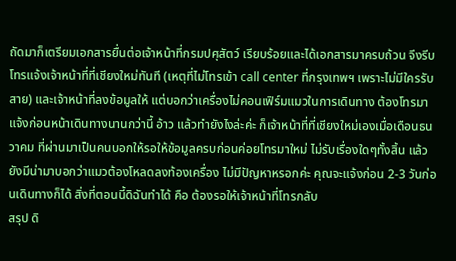ถัดมาก็เตรียมเอกสารยื่นต่อเจ้าหน้าที่กรมปศุสัตว์ เรียบร้อยและได้เอกสารมาครบถ้วน จึงรีบโทรแจ้งเจ้าหน้าที่ที่เชียงใหม่ทันที (เหตุที่ไม่โทรเข้า call center ที่กรุงเทพฯ เพราะไม่มีใครรับสาย) และเจ้าหน้าที่ลงข้อมูลให้ แต่บอกว่าเครื่องไม่คอนเฟิร์มแมวในการเดินทาง ต้องโทรมาแจ้งก่อนหน้าเดินทางนานกว่านี้ อ้าว แล้วทำยังไงล่ะค่ะ ก็เจ้าหน้าที่ที่เชียงใหม่เองเมื่อเดือนธนวาคม ที่ผ่านมาเป็นคนบอกให้รอให้ข้อมูลครบก่อนค่อยโทรมาใหม่ ไม่รับเรื่องใดๆทั้งสิ้น แล้วยังมีน่ามาบอกว่าแมวต้องโหลดลงท้องเครื่อง ไม่มีปัญหาหรอกค่ะ คุณจะแจ้งก่อน 2-3 วันก่อนเดินทางก็ได้ สิ่งที่ตอนนี้ดิฉันทำได้ คือ ต้องรอให้เจ้าหน้าที่โทรกลับ
สรุป ดิ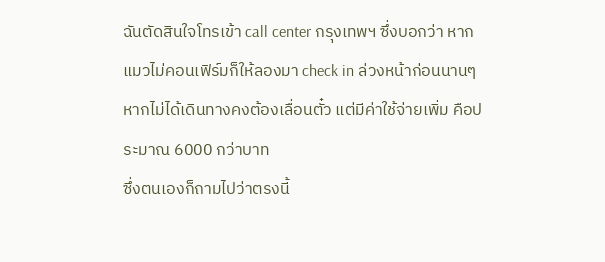ฉันตัดสินใจโทรเข้า call center กรุงเทพฯ ซึ่งบอกว่า หากแมวไม่คอนเฟิร์มก็ให้ลองมา check in ล่วงหน้าก่อนนานๆ หากไม่ได้เดินทางคงต้องเลื่อนตั๋ว แต่มีค่าใช้จ่ายเพิ่ม คือประมาณ 6000 กว่าบาท
ซึ่งตนเองก็ถามไปว่าตรงนี้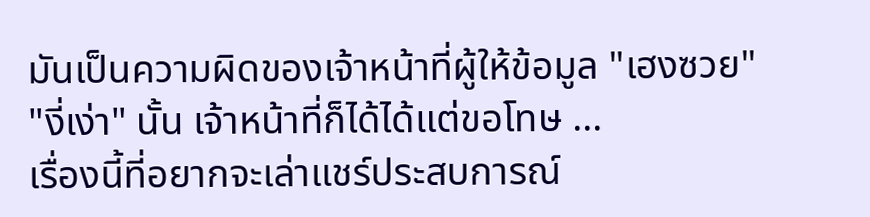มันเป็นความผิดของเจ้าหน้าที่ผู้ให้ข้อมูล "เฮงซวย" "งี่เง่า" นั้น เจ้าหน้าที่ก็ได้ได้แต่ขอโทษ ...
เรื่องนี้ที่อยากจะเล่าแชร์ประสบการณ์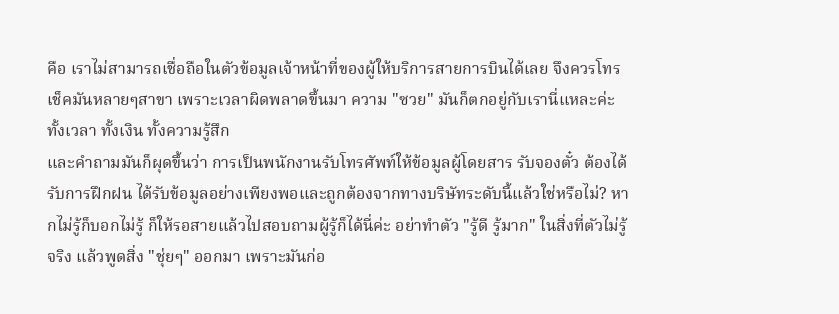คือ เราไม่สามารถเชื่อถือในตัวข้อมูลเจ้าหน้าที่ของผู้ให้บริการสายการบินได้เลย จึงควรโทรเช็คมันหลายๆสาขา เพราะเวลาผิดพลาดขึ้นมา ความ "ซวย" มันก็ตกอยู่กับเรานี่แหละค่ะ ทั้งเวลา ทั้งเงิน ทั้งความรู้สึก
และคำถามมันก็ผุดขึ้นว่า การเป็นพนักงานรับโทรศัพท์ให้ข้อมูลผู้โดยสาร รับจองตั๋ว ต้องได้รับการฝึกฝน ได้รับข้อมูลอย่างเพียงพอและถูกต้องจากทางบริษัทระดับนี้แล้วใช่หรือไม่? หากไม่รู้ก็บอกไม่รู้ ก็ให้รอสายแล้วไปสอบถามผู้รู้ก็ได้นี่ค่ะ อย่าทำตัว "รู้ดี รู้มาก" ในสิ่งที่ตัวไม่รู้จริง แล้วพูดสิ่ง "ชุ่ยๆ" ออกมา เพราะมันก่อ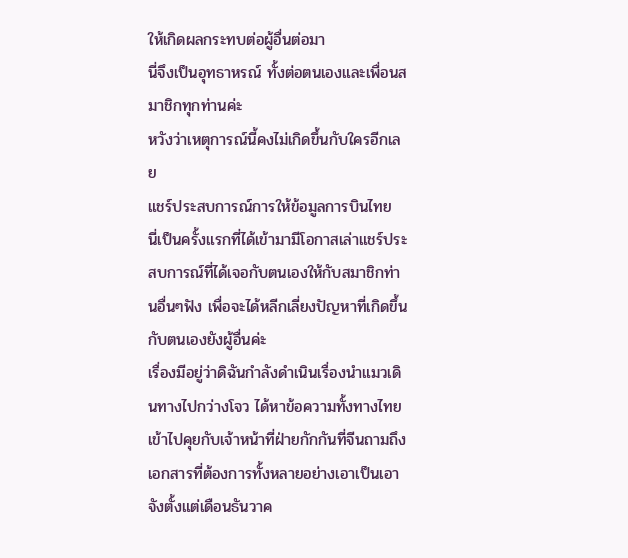ให้เกิดผลกระทบต่อผู้อื่นต่อมา
นี่จึงเป็นอุทธาหรณ์ ทั้งต่อตนเองและเพื่อนสมาชิกทุกท่านค่ะ
หวังว่าเหตุการณ์นี้คงไม่เกิดขึ้นกับใครอีกเลย
แชร์ประสบการณ์การให้ข้อมูลการบินไทย
นี่เป็นครั้งแรกที่ได้เข้ามามีโอกาสเล่าแชร์ประสบการณ์ที่ได้เจอกับตนเองให้กับสมาชิกท่านอื่นๆฟัง เพื่อจะได้หลีกเลี่ยงปัญหาที่เกิดขึ้นกับตนเองยังผู้อื่นค่ะ
เรื่องมีอยู่ว่าดิฉันกำลังดำเนินเรื่องนำแมวเดินทางไปกว่างโจว ได้หาข้อความทั้งทางไทย เข้าไปคุยกับเจ้าหน้าที่ฝ่ายกักกันที่จีนถามถึงเอกสารที่ต้องการทั้งหลายอย่างเอาเป็นเอาจังตั้งแต่เดือนธันวาค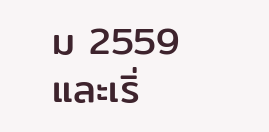ม 2559
และเริ่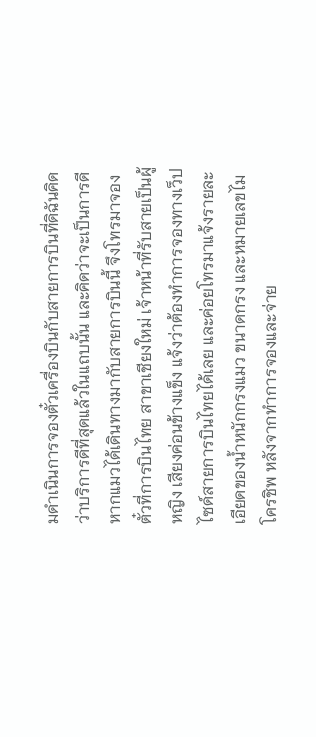มดำเนินการจองตั๋วเครื่องบินกับสายการบินที่ดิฉันคิดว่าบริการดีที่สุดแล้วในแถบนั้น และคิดว่าจะเป็นการดีหากแมวได้เดินทางมากับสายการบินนี้ จึงโทรมาจองตั๋วที่การบินไทย สาขาเชียงใหม่ เจ้าหน้าที่รับสายเป็นผู้หญิง เสียงค่อนข้างแข็ง แจ้งว่าต้องทำการจองทางเว็ปไซด์สายการบินไทยได้เลย และค่อยโทรมาแจ้งรายละเอียดของน้ำหนักกรงแมว ขนาดกรง และหมายเลขไมโครชิพ หลังจากทำการจองและจ่าย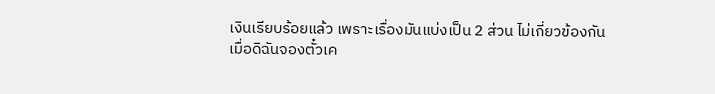เงินเรียบร้อยแล้ว เพราะเรื่องมันแบ่งเป็น 2 ส่วน ไม่เกี่ยวข้องกัน
เมื่อดิฉันจองตั๋วเค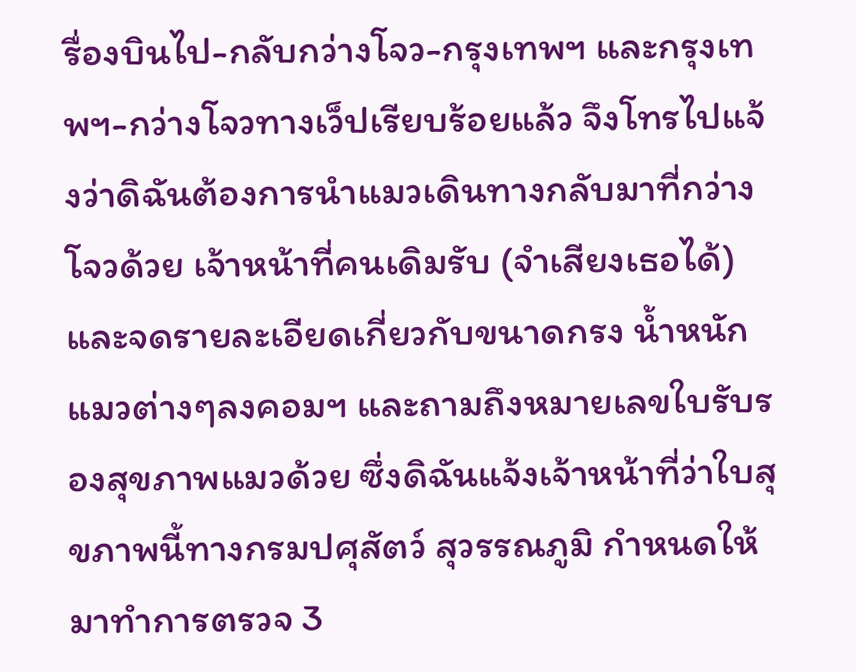รื่องบินไป-กลับกว่างโจว-กรุงเทพฯ และกรุงเทพฯ-กว่างโจวทางเว็ปเรียบร้อยแล้ว จึงโทรไปแจ้งว่าดิฉันต้องการนำแมวเดินทางกลับมาที่กว่างโจวด้วย เจ้าหน้าที่คนเดิมรับ (จำเสียงเธอได้) และจดรายละเอียดเกี่ยวกับขนาดกรง น้ำหนักแมวต่างๆลงคอมฯ และถามถึงหมายเลขใบรับรองสุขภาพแมวด้วย ซึ่งดิฉันแจ้งเจ้าหน้าที่ว่าใบสุขภาพนี้ทางกรมปศุสัตว์ สุวรรณภูมิ กำหนดให้มาทำการตรวจ 3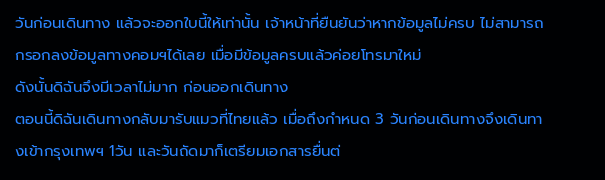วันก่อนเดินทาง แล้วจะออกใบนี้ให้เท่านั้น เจ้าหน้าที่ยืนยันว่าหากข้อมูลไม่ครบ ไม่สามารถกรอกลงข้อมูลทางคอมฯได้เลย เมื่อมีข้อมูลครบแล้วค่อยโทรมาใหม่
ดังนั้นดิฉันจึงมีเวลาไม่มาก ก่อนออกเดินทาง
ตอนนี้ดิฉันเดินทางกลับมารับแมวที่ไทยแล้ว เมื่อถึงกำหนด 3 วันก่อนเดินทางจึงเดินทางเข้ากรุงเทพฯ 1วัน และวันถัดมาก็เตรียมเอกสารยื่นต่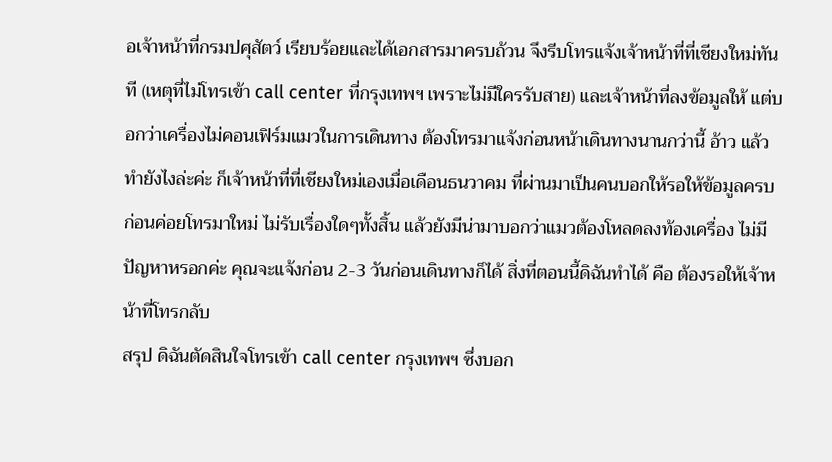อเจ้าหน้าที่กรมปศุสัตว์ เรียบร้อยและได้เอกสารมาครบถ้วน จึงรีบโทรแจ้งเจ้าหน้าที่ที่เชียงใหม่ทันที (เหตุที่ไม่โทรเข้า call center ที่กรุงเทพฯ เพราะไม่มีใครรับสาย) และเจ้าหน้าที่ลงข้อมูลให้ แต่บอกว่าเครื่องไม่คอนเฟิร์มแมวในการเดินทาง ต้องโทรมาแจ้งก่อนหน้าเดินทางนานกว่านี้ อ้าว แล้วทำยังไงล่ะค่ะ ก็เจ้าหน้าที่ที่เชียงใหม่เองเมื่อเดือนธนวาคม ที่ผ่านมาเป็นคนบอกให้รอให้ข้อมูลครบก่อนค่อยโทรมาใหม่ ไม่รับเรื่องใดๆทั้งสิ้น แล้วยังมีน่ามาบอกว่าแมวต้องโหลดลงท้องเครื่อง ไม่มีปัญหาหรอกค่ะ คุณจะแจ้งก่อน 2-3 วันก่อนเดินทางก็ได้ สิ่งที่ตอนนี้ดิฉันทำได้ คือ ต้องรอให้เจ้าหน้าที่โทรกลับ
สรุป ดิฉันตัดสินใจโทรเข้า call center กรุงเทพฯ ซึ่งบอก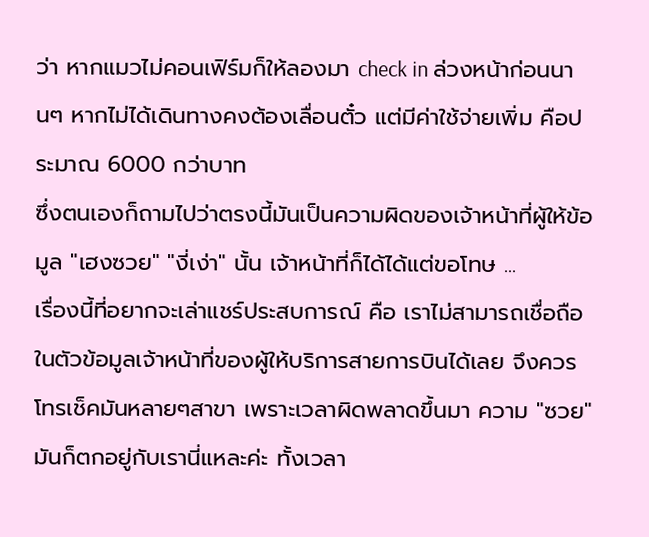ว่า หากแมวไม่คอนเฟิร์มก็ให้ลองมา check in ล่วงหน้าก่อนนานๆ หากไม่ได้เดินทางคงต้องเลื่อนตั๋ว แต่มีค่าใช้จ่ายเพิ่ม คือประมาณ 6000 กว่าบาท
ซึ่งตนเองก็ถามไปว่าตรงนี้มันเป็นความผิดของเจ้าหน้าที่ผู้ให้ข้อมูล "เฮงซวย" "งี่เง่า" นั้น เจ้าหน้าที่ก็ได้ได้แต่ขอโทษ ...
เรื่องนี้ที่อยากจะเล่าแชร์ประสบการณ์ คือ เราไม่สามารถเชื่อถือในตัวข้อมูลเจ้าหน้าที่ของผู้ให้บริการสายการบินได้เลย จึงควรโทรเช็คมันหลายๆสาขา เพราะเวลาผิดพลาดขึ้นมา ความ "ซวย" มันก็ตกอยู่กับเรานี่แหละค่ะ ทั้งเวลา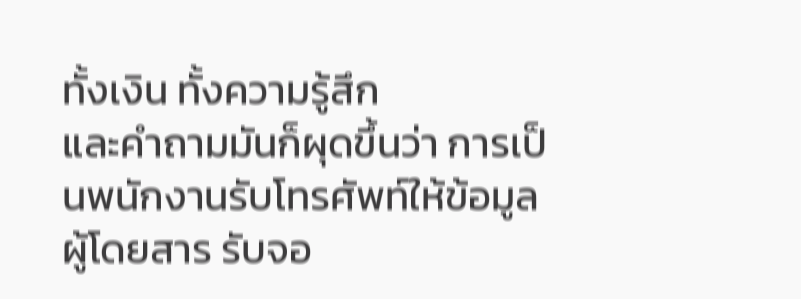ทั้งเงิน ทั้งความรู้สึก
และคำถามมันก็ผุดขึ้นว่า การเป็นพนักงานรับโทรศัพท์ให้ข้อมูลผู้โดยสาร รับจอ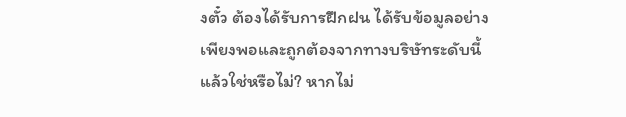งตั๋ว ต้องได้รับการฝึกฝน ได้รับข้อมูลอย่างเพียงพอและถูกต้องจากทางบริษัทระดับนี้แล้วใช่หรือไม่? หากไม่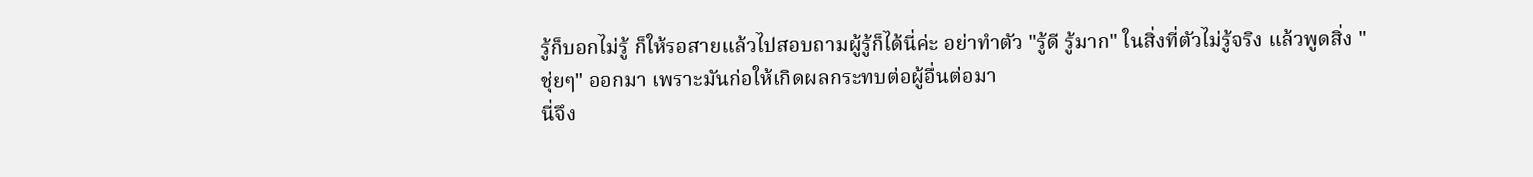รู้ก็บอกไม่รู้ ก็ให้รอสายแล้วไปสอบถามผู้รู้ก็ได้นี่ค่ะ อย่าทำตัว "รู้ดี รู้มาก" ในสิ่งที่ตัวไม่รู้จริง แล้วพูดสิ่ง "ชุ่ยๆ" ออกมา เพราะมันก่อให้เกิดผลกระทบต่อผู้อื่นต่อมา
นี่จึง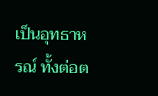เป็นอุทธาหรณ์ ทั้งต่อต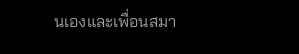นเองและเพื่อนสมา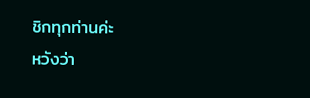ชิกทุกท่านค่ะ
หวังว่า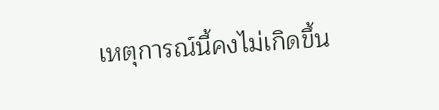เหตุการณ์นี้คงไม่เกิดขึ้น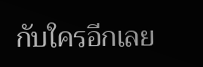กับใครอีกเลย